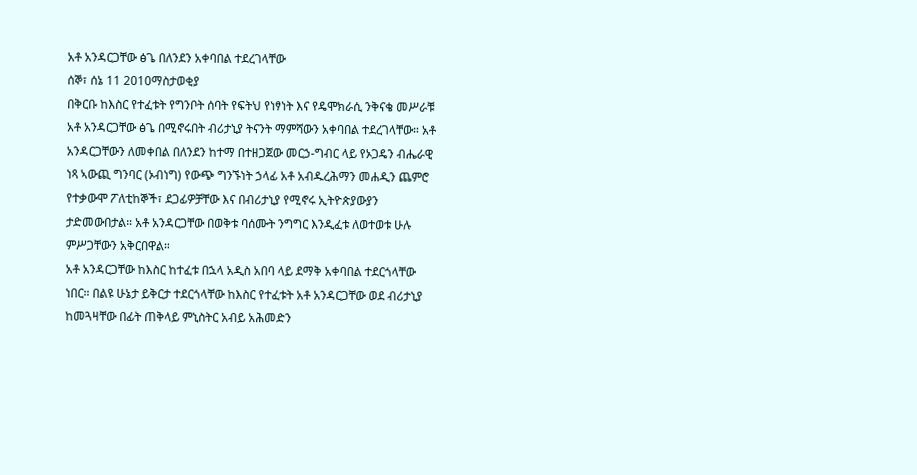አቶ አንዳርጋቸው ፅጌ በለንደን አቀባበል ተደረገላቸው
ሰኞ፣ ሰኔ 11 2010ማስታወቂያ
በቅርቡ ከእስር የተፈቱት የግንቦት ሰባት የፍትህ የነፃነት እና የዴሞክራሲ ንቅናቄ መሥራቹ አቶ አንዳርጋቸው ፅጌ በሚኖሩበት ብሪታኒያ ትናንት ማምሻውን አቀባበል ተደረገላቸው። አቶ አንዳርጋቸውን ለመቀበል በለንደን ከተማ በተዘጋጀው መርኃ-ግብር ላይ የኦጋዴን ብሔራዊ ነጻ ኣውጪ ግንባር (ኦብነግ) የውጭ ግንኙነት ኃላፊ አቶ አብዱረሕማን መሐዲን ጨምሮ የተቃውሞ ፖለቲከኞች፣ ደጋፊዎቻቸው እና በብሪታኒያ የሚኖሩ ኢትዮጵያውያን ታድመውበታል። አቶ አንዳርጋቸው በወቅቱ ባሰሙት ንግግር እንዲፈቱ ለወተወቱ ሁሉ ምሥጋቸውን አቅርበዋል።
አቶ አንዳርጋቸው ከእስር ከተፈቱ በኋላ አዲስ አበባ ላይ ደማቅ አቀባበል ተደርጎላቸው ነበር። በልዩ ሁኔታ ይቅርታ ተደርጎላቸው ከእስር የተፈቱት አቶ አንዳርጋቸው ወደ ብሪታኒያ ከመጓዛቸው በፊት ጠቅላይ ምኒስትር አብይ አሕመድን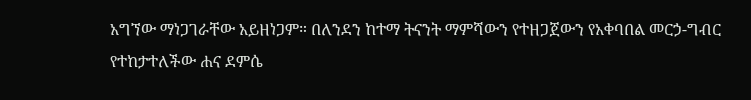አግኘው ማነጋገራቸው አይዘነጋም። በለንደን ከተማ ትናንት ማምሻውን የተዘጋጀውን የአቀባበል መርኃ-ግብር የተከታተለችው ሐና ደምሴ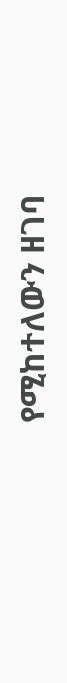የሚከተለውን ዘገባ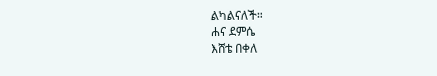ልካልናለች።
ሐና ደምሴ
እሸቴ በቀለ